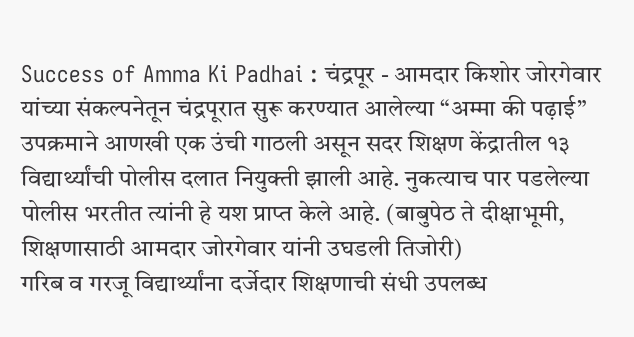Success of Amma Ki Padhai : चंद्रपूर - आमदार किशोर जोरगेवार यांच्या संकल्पनेतून चंद्रपूरात सुरू करण्यात आलेल्या “अम्मा की पढ़ाई” उपक्रमाने आणखी एक उंची गाठली असून सदर शिक्षण केंद्रातील १३ विद्यार्थ्यांची पोलीस दलात नियुक्ती झाली आहे. नुकत्याच पार पडलेल्या पोलीस भरतीत त्यांनी हे यश प्राप्त केले आहे. (बाबुपेठ ते दीक्षाभूमी, शिक्षणासाठी आमदार जोरगेवार यांनी उघडली तिजोरी)
गरिब व गरजू विद्यार्थ्यांना दर्जेदार शिक्षणाची संधी उपलब्ध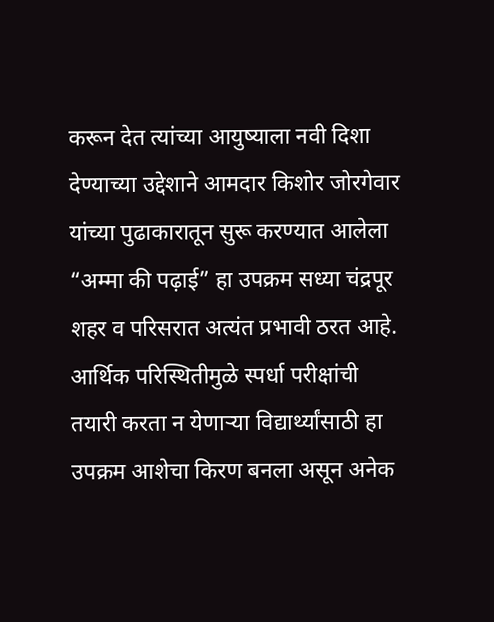करून देत त्यांच्या आयुष्याला नवी दिशा देण्याच्या उद्देशाने आमदार किशोर जोरगेवार यांच्या पुढाकारातून सुरू करण्यात आलेला “अम्मा की पढ़ाई” हा उपक्रम सध्या चंद्रपूर शहर व परिसरात अत्यंत प्रभावी ठरत आहे. आर्थिक परिस्थितीमुळे स्पर्धा परीक्षांची तयारी करता न येणाऱ्या विद्यार्थ्यांसाठी हा उपक्रम आशेचा किरण बनला असून अनेक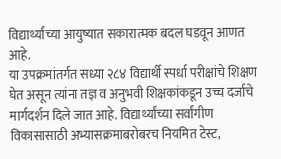विद्यार्थ्यांच्या आयुष्यात सकारात्मक बदल घडवून आणत आहे.
या उपक्रमांतर्गत सध्या २८४ विद्यार्थी स्पर्धा परीक्षांचे शिक्षण घेत असून त्यांना तज्ञ व अनुभवी शिक्षकांकडून उच्च दर्जाचे मार्गदर्शन दिले जात आहे. विद्यार्थ्यांच्या सर्वांगीण विकासासाठी अभ्यासक्रमाबरोबरच नियमित टेस्ट,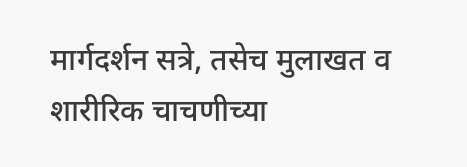मार्गदर्शन सत्रे, तसेच मुलाखत व शारीरिक चाचणीच्या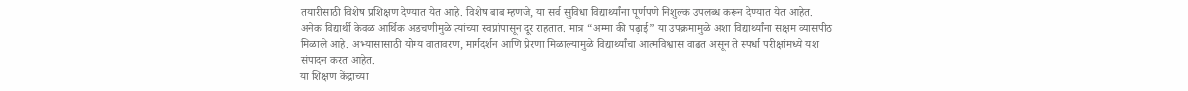तयारीसाठी विशेष प्रशिक्षण देण्यात येत आहे. विशेष बाब म्हणजे, या सर्व सुविधा विद्यार्थ्यांना पूर्णपणे निशुल्क उपलब्ध करून देण्यात येत आहेत.
अनेक विद्यार्थी केवळ आर्थिक अडचणीमुळे त्यांच्या स्वप्नांपासून दूर राहतात. मात्र “अम्मा की पढ़ाई” या उपक्रमामुळे अशा विद्यार्थ्यांना सक्षम व्यासपीठ मिळाले आहे. अभ्यासासाठी योग्य वातावरण, मार्गदर्शन आणि प्रेरणा मिळाल्यामुळे विद्यार्थ्यांचा आत्मविश्वास वाढत असून ते स्पर्धा परीक्षांमध्ये यश संपादन करत आहेत.
या शिक्षण केंद्राच्या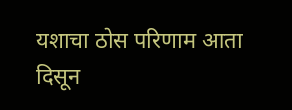यशाचा ठोस परिणाम आता दिसून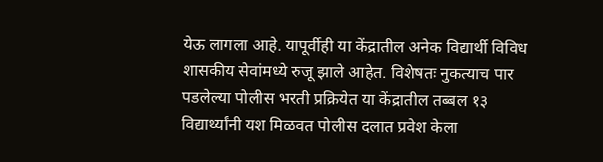येऊ लागला आहे. यापूर्वीही या केंद्रातील अनेक विद्यार्थी विविध शासकीय सेवांमध्ये रुजू झाले आहेत. विशेषतः नुकत्याच पार पडलेल्या पोलीस भरती प्रक्रियेत या केंद्रातील तब्बल १३ विद्यार्थ्यांनी यश मिळवत पोलीस दलात प्रवेश केला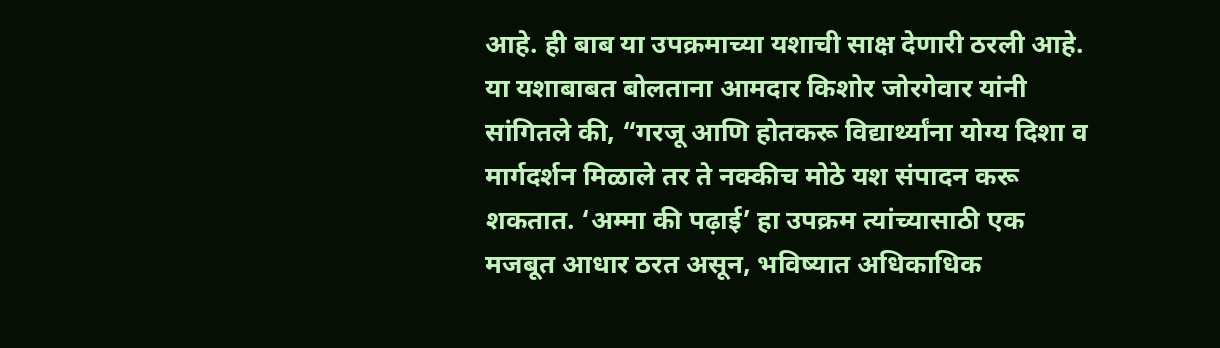आहे. ही बाब या उपक्रमाच्या यशाची साक्ष देणारी ठरली आहे.
या यशाबाबत बोलताना आमदार किशोर जोरगेवार यांनी सांगितले की, “गरजू आणि होतकरू विद्यार्थ्यांना योग्य दिशा व मार्गदर्शन मिळाले तर ते नक्कीच मोठे यश संपादन करू शकतात. ‘अम्मा की पढ़ाई’ हा उपक्रम त्यांच्यासाठी एक मजबूत आधार ठरत असून, भविष्यात अधिकाधिक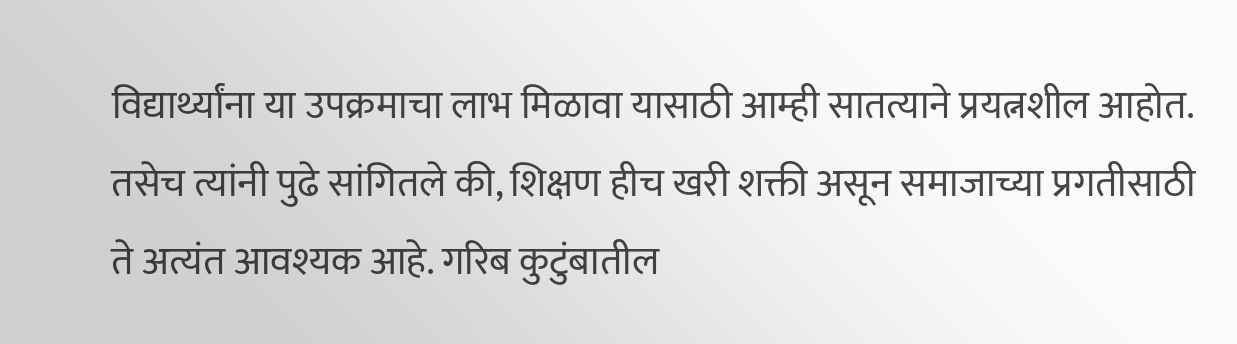विद्यार्थ्यांना या उपक्रमाचा लाभ मिळावा यासाठी आम्ही सातत्याने प्रयत्नशील आहोत. तसेच त्यांनी पुढे सांगितले की, शिक्षण हीच खरी शक्ती असून समाजाच्या प्रगतीसाठी ते अत्यंत आवश्यक आहे. गरिब कुटुंबातील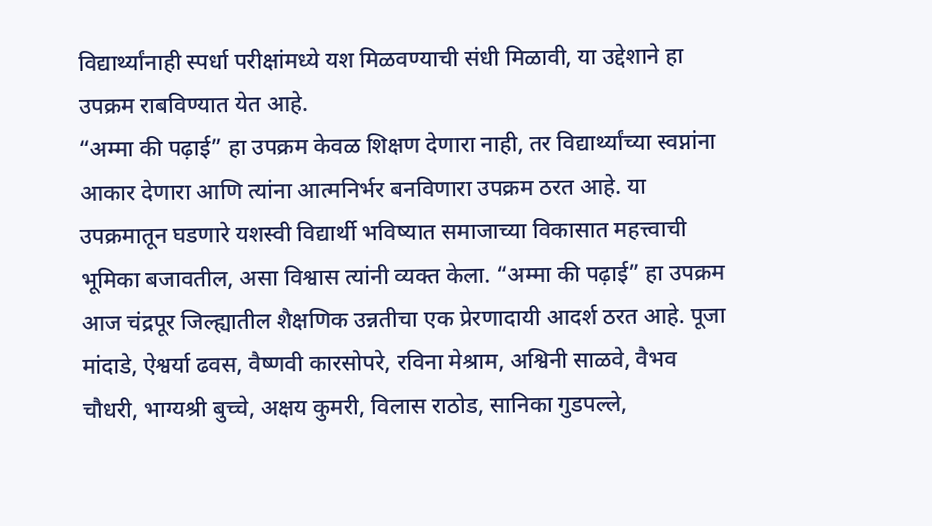विद्यार्थ्यांनाही स्पर्धा परीक्षांमध्ये यश मिळवण्याची संधी मिळावी, या उद्देशाने हा उपक्रम राबविण्यात येत आहे.
“अम्मा की पढ़ाई” हा उपक्रम केवळ शिक्षण देणारा नाही, तर विद्यार्थ्यांच्या स्वप्नांना आकार देणारा आणि त्यांना आत्मनिर्भर बनविणारा उपक्रम ठरत आहे. या उपक्रमातून घडणारे यशस्वी विद्यार्थी भविष्यात समाजाच्या विकासात महत्त्वाची भूमिका बजावतील, असा विश्वास त्यांनी व्यक्त केला. “अम्मा की पढ़ाई” हा उपक्रम आज चंद्रपूर जिल्ह्यातील शैक्षणिक उन्नतीचा एक प्रेरणादायी आदर्श ठरत आहे. पूजा मांदाडे, ऐश्वर्या ढवस, वैष्णवी कारसोपरे, रविना मेश्राम, अश्विनी साळवे, वैभव चौधरी, भाग्यश्री बुच्चे, अक्षय कुमरी, विलास राठोड, सानिका गुडपल्ले,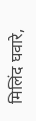मिलिंद घवारे,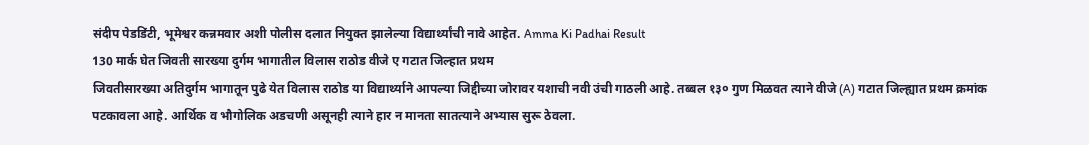संदीप पेडडिंटी, भूमेश्वर कन्नमवार अशी पोलीस दलात नियुक्त झालेल्या विद्यार्थ्यांची नावे आहेत. Amma Ki Padhai Result
130 मार्क घेत जिवती सारख्या दुर्गम भागातील विलास राठोड वीजे ए गटात जिल्हात प्रथम
जिवतीसारख्या अतिदुर्गम भागातून पुढे येत विलास राठोड या विद्यार्थ्याने आपल्या जिद्दीच्या जोरावर यशाची नवी उंची गाठली आहे. तब्बल १३० गुण मिळवत त्याने वीजे (A) गटात जिल्ह्यात प्रथम क्रमांक पटकावला आहे. आर्थिक व भौगोलिक अडचणी असूनही त्याने हार न मानता सातत्याने अभ्यास सुरू ठेवला.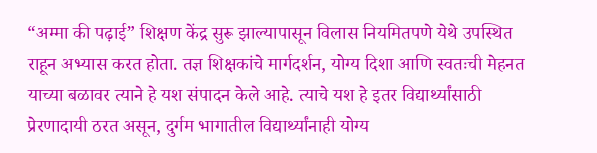“अम्मा की पढ़ाई” शिक्षण केंद्र सुरू झाल्यापासून विलास नियमितपणे येथे उपस्थित राहून अभ्यास करत होता. तज्ञ शिक्षकांचे मार्गदर्शन, योग्य दिशा आणि स्वतःची मेहनत याच्या बळावर त्याने हे यश संपादन केले आहे. त्याचे यश हे इतर विद्यार्थ्यांसाठी प्रेरणादायी ठरत असून, दुर्गम भागातील विद्यार्थ्यांनाही योग्य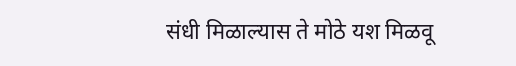संधी मिळाल्यास ते मोठे यश मिळवू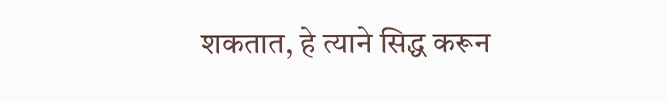शकतात, हे त्याने सिद्ध करून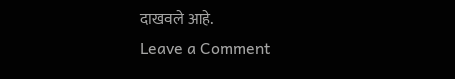दाखवले आहे.
Leave a Comment